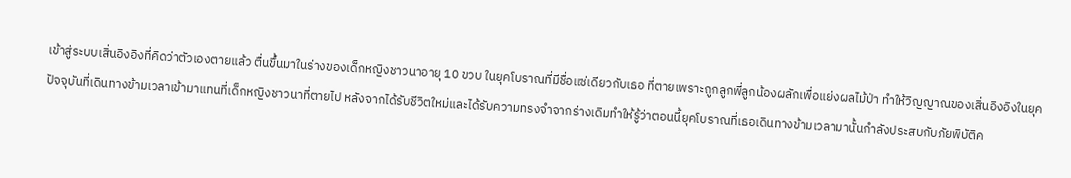เข้าสู่ระบบเสิ่นอิงอิงที่คิดว่าตัวเองตายแล้ว ตื่นขึ้นมาในร่างของเด็กหญิงชาวนาอายุ 10 ขวบ ในยุคโบราณที่มีชื่อแซ่เดียวกับเธอ ที่ตายเพราะถูกลูกพี่ลูกน้องผลักเพื่อแย่งผลไม้ป่า ทำให้วิญญาณของเสิ่นอิงอิงในยุคปัจจุบันที่เดินทางข้ามเวลาเข้ามาแทนที่เด็กหญิงชาวนาที่ตายไป หลังจากได้รับชีวิตใหม่และได้รับความทรงจำจากร่างเดิมทำให้รู้ว่าตอนนี้ยุคโบราณที่เธอเดินทางข้ามเวลามานั้นกำลังประสบกับภัยพิบัติค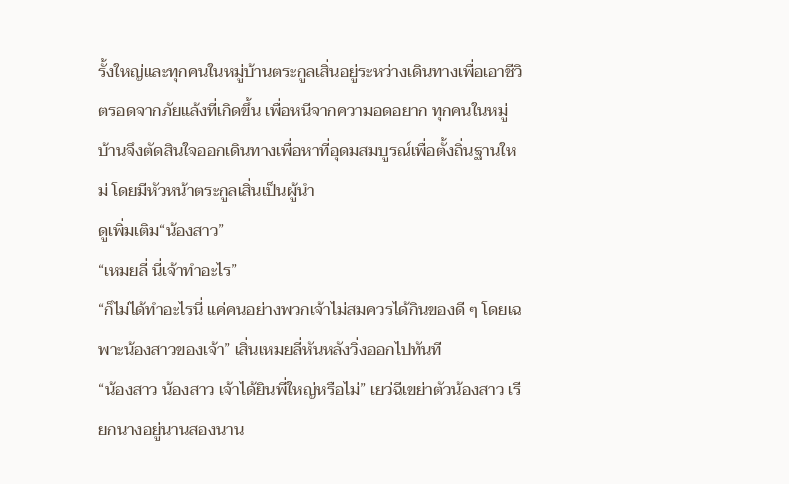รั้งใหญ่และทุกคนในหมู่บ้านตระกูลเสิ่นอยู่ระหว่างเดินทางเพื่อเอาชีวิตรอดจากภัยแล้งที่เกิดขึ้น เพื่อหนีจากความอดอยาก ทุกคนในหมู่บ้านจึงตัดสินใจออกเดินทางเพื่อหาที่อุดมสมบูรณ์เพื่อตั้งถิ่นฐานใหม่ โดยมีหัวหน้าตระกูลเสิ่นเป็นผู้นำ
ดูเพิ่มเติม“น้องสาว”
“เหมยลี่ นี่เจ้าทำอะไร”
“ก็ไม่ได้ทำอะไรนี่ แค่คนอย่างพวกเจ้าไม่สมควรได้กินของดี ๆ โดยเฉพาะน้องสาวของเจ้า” เสิ่นเหมยลี่หันหลังวิ่งออกไปทันที
“น้องสาว น้องสาว เจ้าได้ยินพี่ใหญ่หรือไม่” เยว่ฉีเขย่าตัวน้องสาว เรียกนางอยู่นานสองนาน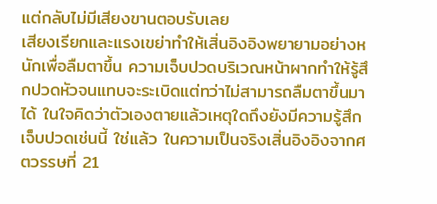แต่กลับไม่มีเสียงขานตอบรับเลย
เสียงเรียกและแรงเขย่าทำให้เสิ่นอิงอิงพยายามอย่างหนักเพื่อลืมตาขึ้น ความเจ็บปวดบริเวณหน้าผากทำให้รู้สึกปวดหัวจนแทบจะระเบิดแต่ทว่าไม่สามารถลืมตาขึ้นมาได้ ในใจคิดว่าตัวเองตายแล้วเหตุใดถึงยังมีความรู้สึกเจ็บปวดเช่นนี้ ใช่แล้ว ในความเป็นจริงเสิ่นอิงอิงจากศตวรรษที่ 21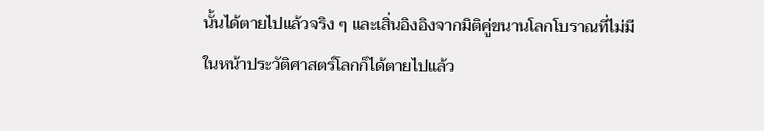นั้นได้ตายไปแล้วจริง ๆ และเสิ่นอิงอิงจากมิติคู่ขนานโลกโบราณที่ไม่มีในหน้าประวัติศาสตร์โลกก็ได้ตายไปแล้ว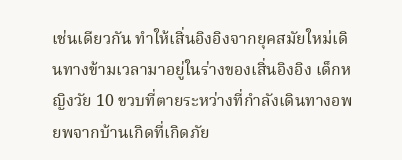เช่นเดียวกัน ทำให้เสิ่นอิงอิงจากยุคสมัยใหม่เดินทางข้ามเวลามาอยู่ในร่างของเสิ่นอิงอิง เด็กหญิงวัย 10 ขวบที่ตายระหว่างที่กำลังเดินทางอพยพจากบ้านเกิดที่เกิดภัย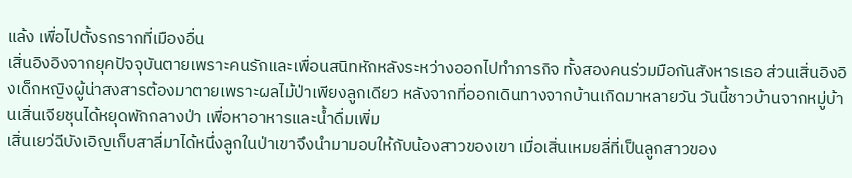แล้ง เพื่อไปตั้งรกรากที่เมืองอื่น
เสิ่นอิงอิงจากยุคปัจจุบันตายเพราะคนรักและเพื่อนสนิทหักหลังระหว่างออกไปทำภารกิจ ทั้งสองคนร่วมมือกันสังหารเธอ ส่วนเสิ่นอิงอิงเด็กหญิงผู้น่าสงสารต้องมาตายเพราะผลไม้ป่าเพียงลูกเดียว หลังจากที่ออกเดินทางจากบ้านเกิดมาหลายวัน วันนี้ชาวบ้านจากหมู่บ้านเสิ่นเจียชุนได้หยุดพักกลางป่า เพื่อหาอาหารและน้ำดื่มเพิ่ม
เสิ่นเยว่ฉีบังเอิญเก็บสาลี่มาได้หนึ่งลูกในป่าเขาจึงนำมามอบให้กับน้องสาวของเขา เมื่อเสิ่นเหมยลี่ที่เป็นลูกสาวของ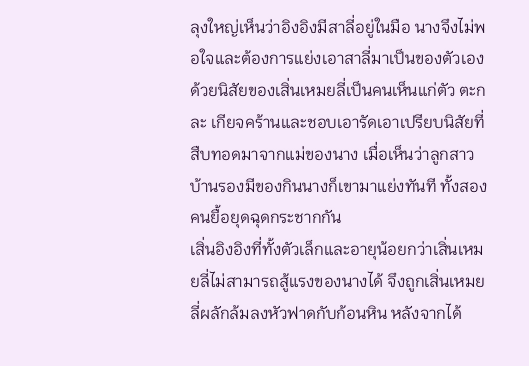ลุงใหญ่เห็นว่าอิงอิงมีสาลี่อยู่ในมือ นางจึงไม่พอใจและต้องการแย่งเอาสาลี่มาเป็นของตัวเอง ด้วยนิสัยของเสิ่นเหมยลี่เป็นคนเห็นแก่ตัว ตะกละ เกียจคร้านและชอบเอารัดเอาเปรียบนิสัยที่สืบทอดมาจากแม่ของนาง เมื่อเห็นว่าลูกสาวบ้านรองมีของกินนางก็เขามาแย่งทันที ทั้งสองคนยื้อยุดฉุดกระชากกัน
เสิ่นอิงอิงที่ทั้งตัวเล็กและอายุน้อยกว่าเสิ่นเหมยลี่ไม่สามารถสู้แรงของนางได้ จึงถูกเสิ่นเหมยลี่ผลักล้มลงหัวฟาดกับก้อนหิน หลังจากได้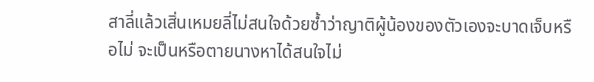สาลี่แล้วเสิ่นเหมยลี่ไม่สนใจด้วยซ้ำว่าญาติผู้น้องของตัวเองจะบาดเจ็บหรือไม่ จะเป็นหรือตายนางหาได้สนใจไม่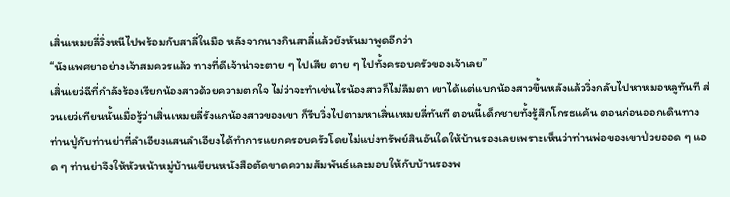เสิ่นเหมยลี่วิ่งหนีไปพร้อมกับสาลี่ในมือ หลังจากนางกินสาลี่แล้วยังหันมาพูดอีกว่า
“นังแพศยาอย่างเจ้าสมควรแล้ว ทางที่ดีเจ้าน่าจะตาย ๆ ไปเสีย ตาย ๆ ไปทั้งครอบครัวของเจ้าเลย”
เสิ่นเยว่ฉีที่กำลังร้องเรียกน้องสาวด้วยความตกใจ ไม่ว่าจะทำเช่นไรน้องสาวก็ไม่ลืมตา เขาได้แต่แบกน้องสาวขึ้นหลังแล้ววิ่งกลับไปหาหมอหลูทันที ส่วนเยว่เทียนนั้นเมื่อรู้ว่าเสิ่นเหมยลี่รังแกน้องสาวของเขา ก็รีบวิ่งไปตามหาเสิ่นเหมยลี่ทันที ตอนนี้เด็กชายทั้งรู้สึกโกรธแค้น ตอนก่อนออกเดินทาง
ท่านปู่กับท่านย่าที่ลำเอียงแสนลำเอียงได้ทำการแยกครอบครัวโดยไม่แบ่งทรัพย์สินอันใดให้บ้านรองเลยเพราะเห็นว่าท่านพ่อของเขาป่วยออด ๆ แอด ๆ ท่านย่าจึงให้หัวหน้าหมู่บ้านเขียนหนังสือตัดขาดความสัมพันธ์และมอบให้กับบ้านรองพ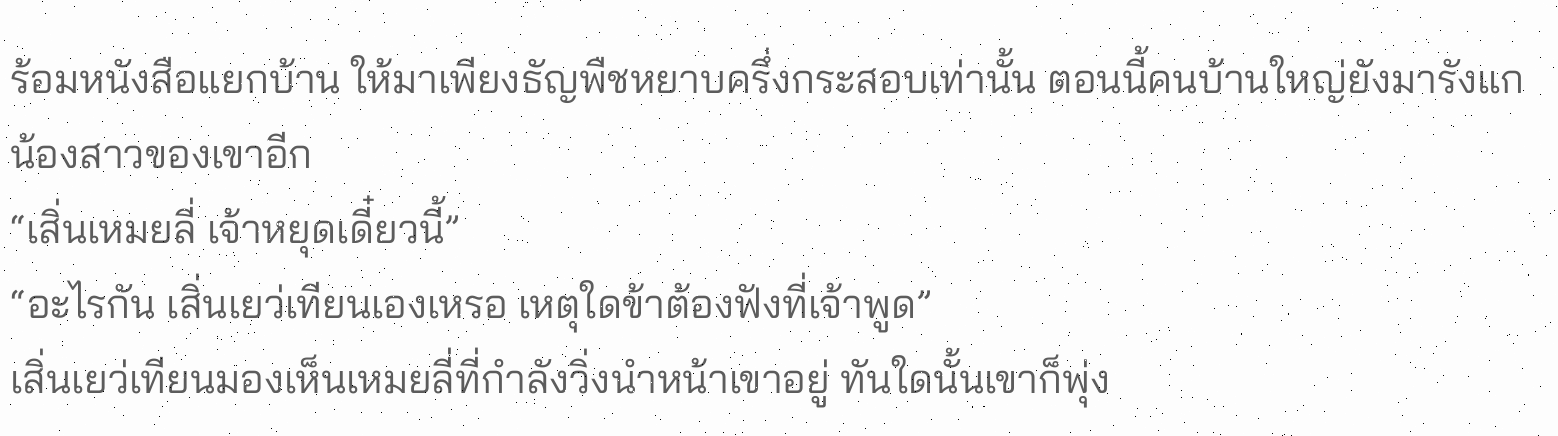ร้อมหนังสือแยกบ้าน ให้มาเพียงธัญพืชหยาบครึ่งกระสอบเท่านั้น ตอนนี้คนบ้านใหญ่ยังมารังแกน้องสาวของเขาอีก
“เสิ่นเหมยลี่ เจ้าหยุดเดี๋ยวนี้”
“อะไรกัน เสิ่นเยว่เทียนเองเหรอ เหตุใดข้าต้องฟังที่เจ้าพูด”
เสิ่นเยว่เทียนมองเห็นเหมยลี่ที่กำลังวิ่งนำหน้าเขาอยู่ ทันใดนั้นเขาก็พุ่ง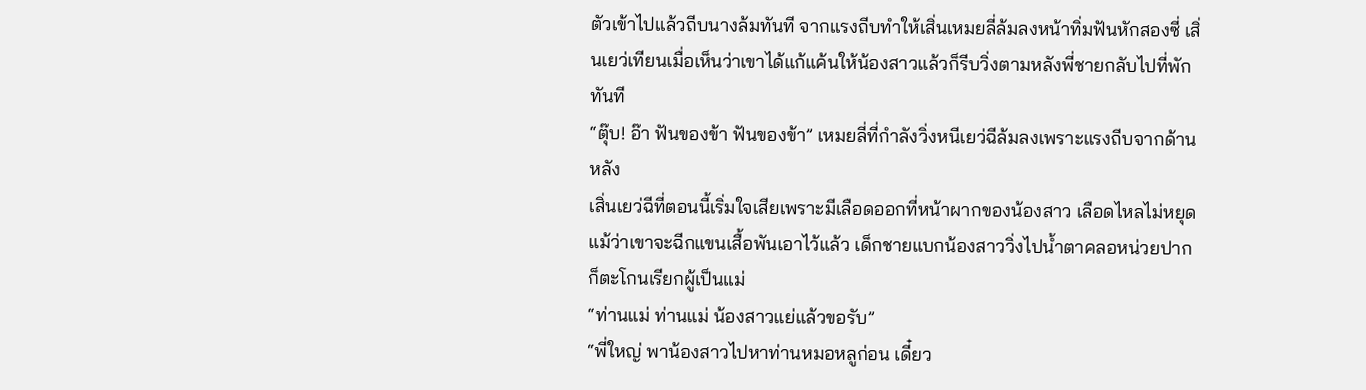ตัวเข้าไปแล้วถีบนางล้มทันที จากแรงถีบทำให้เสิ่นเหมยลี่ล้มลงหน้าทิ่มฟันหักสองซี่ เสิ่นเยว่เทียนเมื่อเห็นว่าเขาได้แก้แค้นให้น้องสาวแล้วก็รีบวิ่งตามหลังพี่ชายกลับไปที่พักทันที
“ตุ๊บ! อ๊า ฟันของข้า ฟันของข้า” เหมยลี่ที่กำลังวิ่งหนีเยว่ฉีล้มลงเพราะแรงถีบจากด้านหลัง
เสิ่นเยว่ฉีที่ตอนนี้เริ่มใจเสียเพราะมีเลือดออกที่หน้าผากของน้องสาว เลือดไหลไม่หยุดแม้ว่าเขาจะฉีกแขนเสื้อพันเอาไว้แล้ว เด็กชายแบกน้องสาววิ่งไปน้ำตาคลอหน่วยปากก็ตะโกนเรียกผู้เป็นแม่
“ท่านแม่ ท่านแม่ น้องสาวแย่แล้วขอรับ”
“พี่ใหญ่ พาน้องสาวไปหาท่านหมอหลูก่อน เดี๋ยว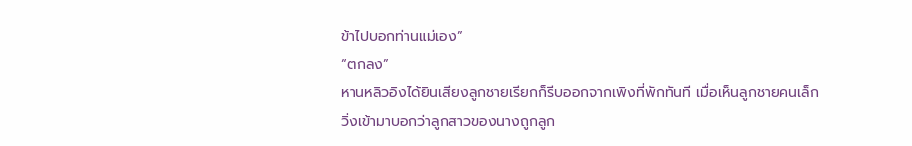ข้าไปบอกท่านแม่เอง”
“ตกลง”
หานหลิวอิงได้ยินเสียงลูกชายเรียกก็รีบออกจากเพิงที่พักทันที เมื่อเห็นลูกชายคนเล็กวิ่งเข้ามาบอกว่าลูกสาวของนางถูกลูก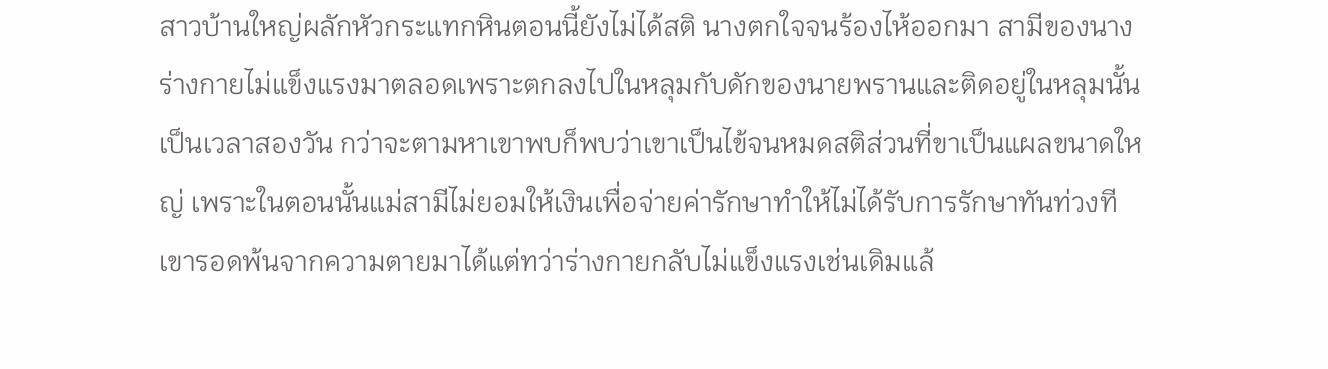สาวบ้านใหญ่ผลักหัวกระแทกหินตอนนี้ยังไม่ได้สติ นางตกใจจนร้องไห้ออกมา สามีของนางร่างกายไม่แข็งแรงมาตลอดเพราะตกลงไปในหลุมกับดักของนายพรานและติดอยู่ในหลุมนั้นเป็นเวลาสองวัน กว่าจะตามหาเขาพบก็พบว่าเขาเป็นไข้จนหมดสติส่วนที่ขาเป็นแผลขนาดใหญ่ เพราะในตอนนั้นแม่สามีไม่ยอมให้เงินเพื่อจ่ายค่ารักษาทำให้ไม่ได้รับการรักษาทันท่วงที เขารอดพ้นจากความตายมาได้แต่ทว่าร่างกายกลับไม่แข็งแรงเช่นเดิมแล้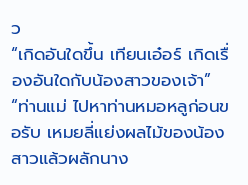ว
“เกิดอันใดขึ้น เทียนเอ๋อร์ เกิดเรื่องอันใดกับน้องสาวของเจ้า”
“ท่านแม่ ไปหาท่านหมอหลูก่อนขอรับ เหมยลี่แย่งผลไม้ของน้องสาวแล้วผลักนาง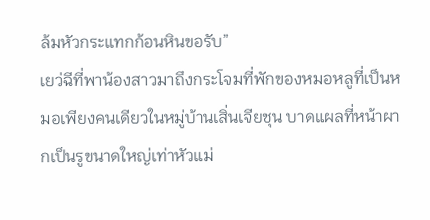ล้มหัวกระแทกก้อนหินขอรับ”
เยว่ฉีที่พาน้องสาวมาถึงกระโจมที่พักของหมอหลูที่เป็นหมอเพียงคนเดียวในหมู่บ้านเสิ่นเจียชุน บาดแผลที่หน้าผากเป็นรูขนาดใหญ่เท่าหัวแม่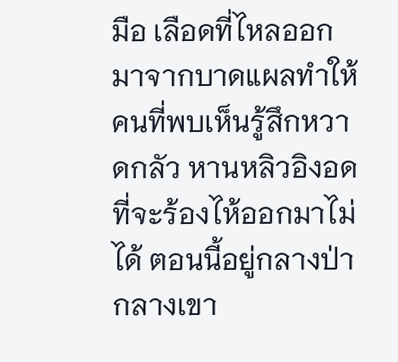มือ เลือดที่ไหลออกมาจากบาดแผลทำให้คนที่พบเห็นรู้สึกหวาดกลัว หานหลิวอิงอดที่จะร้องไห้ออกมาไม่ได้ ตอนนี้อยู่กลางป่ากลางเขา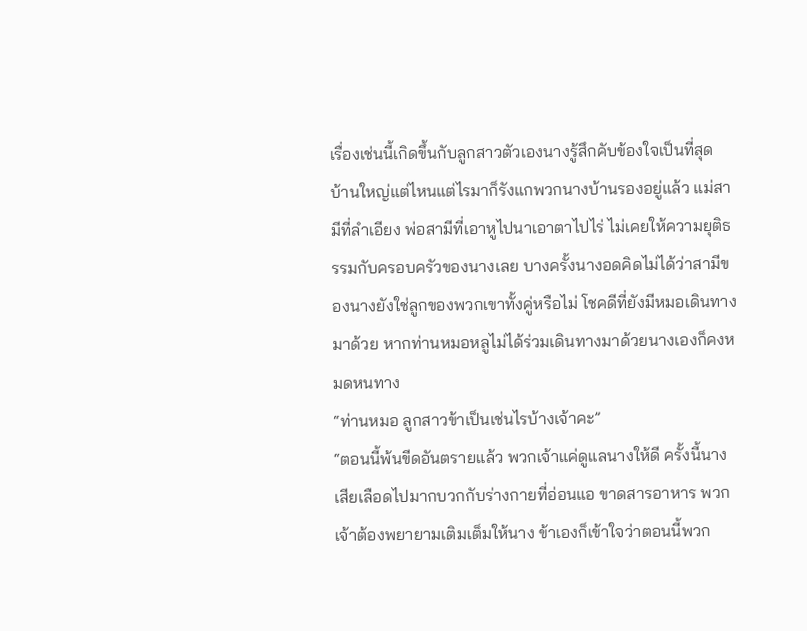เรื่องเช่นนี้เกิดขึ้นกับลูกสาวตัวเองนางรู้สึกคับข้องใจเป็นที่สุด บ้านใหญ่แต่ไหนแต่ไรมาก็รังแกพวกนางบ้านรองอยู่แล้ว แม่สามีที่ลำเอียง พ่อสามีที่เอาหูไปนาเอาตาไปไร่ ไม่เคยให้ความยุติธรรมกับครอบครัวของนางเลย บางครั้งนางอดคิดไม่ได้ว่าสามีของนางยังใช่ลูกของพวกเขาทั้งคู่หรือไม่ โชคดีที่ยังมีหมอเดินทางมาด้วย หากท่านหมอหลูไม่ได้ร่วมเดินทางมาด้วยนางเองก็คงหมดหนทาง
“ท่านหมอ ลูกสาวข้าเป็นเช่นไรบ้างเจ้าคะ”
“ตอนนี้พ้นขีดอันตรายแล้ว พวกเจ้าแค่ดูแลนางให้ดี ครั้งนี้นางเสียเลือดไปมากบวกกับร่างกายที่อ่อนแอ ขาดสารอาหาร พวกเจ้าต้องพยายามเติมเต็มให้นาง ข้าเองก็เข้าใจว่าตอนนี้พวก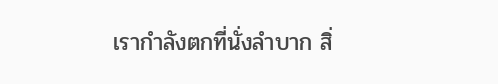เรากำลังตกที่นั่งลำบาก สิ่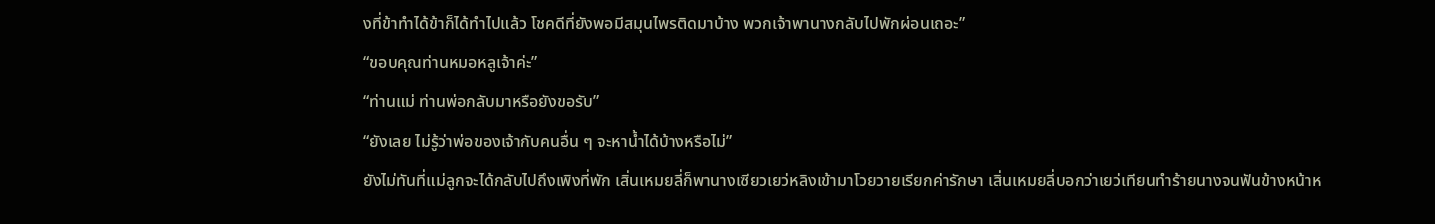งที่ข้าทำได้ข้าก็ได้ทำไปแล้ว โชคดีที่ยังพอมีสมุนไพรติดมาบ้าง พวกเจ้าพานางกลับไปพักผ่อนเถอะ”
“ขอบคุณท่านหมอหลูเจ้าค่ะ”
“ท่านแม่ ท่านพ่อกลับมาหรือยังขอรับ”
“ยังเลย ไม่รู้ว่าพ่อของเจ้ากับคนอื่น ๆ จะหาน้ำได้บ้างหรือไม่”
ยังไม่ทันที่แม่ลูกจะได้กลับไปถึงเพิงที่พัก เสิ่นเหมยลี่ก็พานางเซียวเยว่หลิงเข้ามาโวยวายเรียกค่ารักษา เสิ่นเหมยลี่บอกว่าเยว่เทียนทำร้ายนางจนฟันข้างหน้าห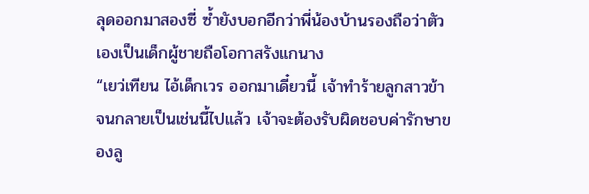ลุดออกมาสองซี่ ซ้ำยังบอกอีกว่าพี่น้องบ้านรองถือว่าตัวเองเป็นเด็กผู้ชายถือโอกาสรังแกนาง
“เยว่เทียน ไอ้เด็กเวร ออกมาเดี๋ยวนี้ เจ้าทำร้ายลูกสาวข้าจนกลายเป็นเช่นนี้ไปแล้ว เจ้าจะต้องรับผิดชอบค่ารักษาของลู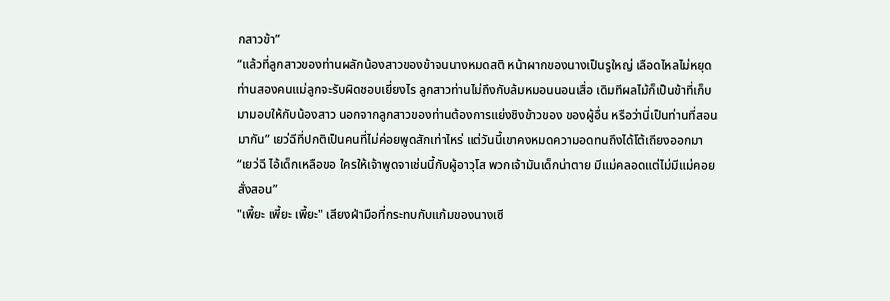กสาวข้า”
“แล้วที่ลูกสาวของท่านผลักน้องสาวของข้าจนนางหมดสติ หน้าผากของนางเป็นรูใหญ่ เลือดไหลไม่หยุด ท่านสองคนแม่ลูกจะรับผิดชอบเยี่ยงไร ลูกสาวท่านไม่ถึงกับล้มหมอนนอนเสื่อ เดิมทีผลไม้ก็เป็นข้าที่เก็บมามอบให้กับน้องสาว นอกจากลูกสาวของท่านต้องการแย่งชิงข้าวของ ของผู้อื่น หรือว่านี่เป็นท่านที่สอนมากัน” เยว่ฉีที่ปกติเป็นคนที่ไม่ค่อยพูดสักเท่าไหร่ แต่วันนี้เขาคงหมดความอดทนถึงได้โต้เถียงออกมา
“เยว่ฉี ไอ้เด็กเหลือขอ ใครให้เจ้าพูดจาเช่นนี้กับผู้อาวุโส พวกเจ้ามันเด็กน่าตาย มีแม่คลอดแต่ไม่มีแม่คอยสั่งสอน”
"เพี้ยะ เพี้ยะ เพี้ยะ" เสียงฝ่ามือที่กระทบกับแก้มของนางเซี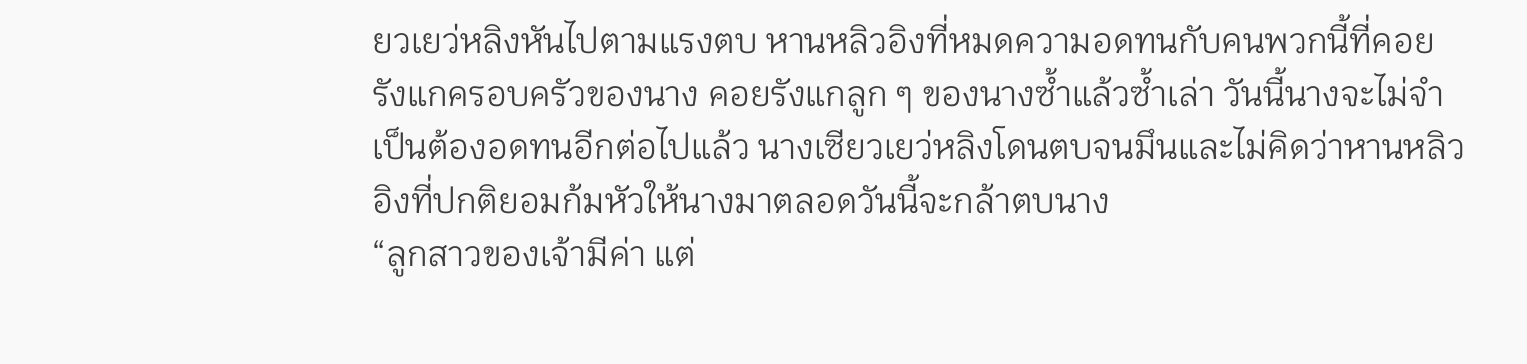ยวเยว่หลิงหันไปตามแรงตบ หานหลิวอิงที่หมดความอดทนกับคนพวกนี้ที่คอยรังแกครอบครัวของนาง คอยรังแกลูก ๆ ของนางซ้ำแล้วซ้ำเล่า วันนี้นางจะไม่จำเป็นต้องอดทนอีกต่อไปแล้ว นางเซียวเยว่หลิงโดนตบจนมึนและไม่คิดว่าหานหลิวอิงที่ปกติยอมก้มหัวให้นางมาตลอดวันนี้จะกล้าตบนาง
“ลูกสาวของเจ้ามีค่า แต่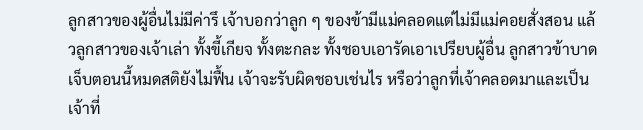ลูกสาวของผู้อื่นไม่มีค่ารึ เจ้าบอกว่าลูก ๆ ของข้ามีแม่คลอดแต่ไม่มีแม่คอยสั่งสอน แล้วลูกสาวของเจ้าเล่า ทั้งขี้เกียจ ทั้งตะกละ ทั้งชอบเอารัดเอาเปรียบผู้อื่น ลูกสาวข้าบาดเจ็บตอนนี้หมดสติยังไม่ฟื้น เจ้าจะรับผิดชอบเช่นไร หรือว่าลูกที่เจ้าคลอดมาและเป็นเจ้าที่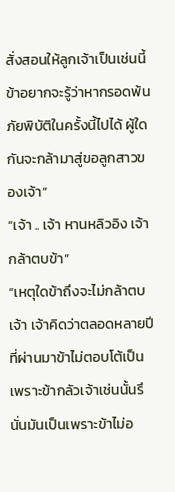สั่งสอนให้ลูกเจ้าเป็นเช่นนี้ ข้าอยากจะรู้ว่าหากรอดพ้นภัยพิบัติในครั้งนี้ไปได้ ผู้ใดกันจะกล้ามาสู่ขอลูกสาวของเจ้า”
“เจ้า .. เจ้า หานหลิวอิง เจ้ากล้าตบข้า”
“เหตุใดข้าถึงจะไม่กล้าตบเจ้า เจ้าคิดว่าตลอดหลายปีที่ผ่านมาข้าไม่ตอบโต้เป็นเพราะข้ากลัวเจ้าเช่นนั้นรึ นั่นมันเป็นเพราะข้าไม่อ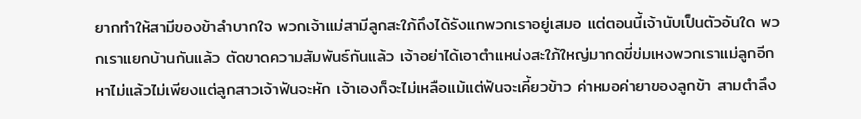ยากทำให้สามีของข้าลำบากใจ พวกเจ้าแม่สามีลูกสะใภ้ถึงได้รังแกพวกเราอยู่เสมอ แต่ตอนนี้เจ้านับเป็นตัวอันใด พวกเราแยกบ้านกันแล้ว ตัดขาดความสัมพันธ์กันแล้ว เจ้าอย่าได้เอาตำแหน่งสะใภ้ใหญ่มากดขี่ข่มเหงพวกเราแม่ลูกอีก หาไม่แล้วไม่เพียงแต่ลูกสาวเจ้าฟันจะหัก เจ้าเองก็จะไม่เหลือแม้แต่ฟันจะเคี้ยวข้าว ค่าหมอค่ายาของลูกข้า สามตำลึง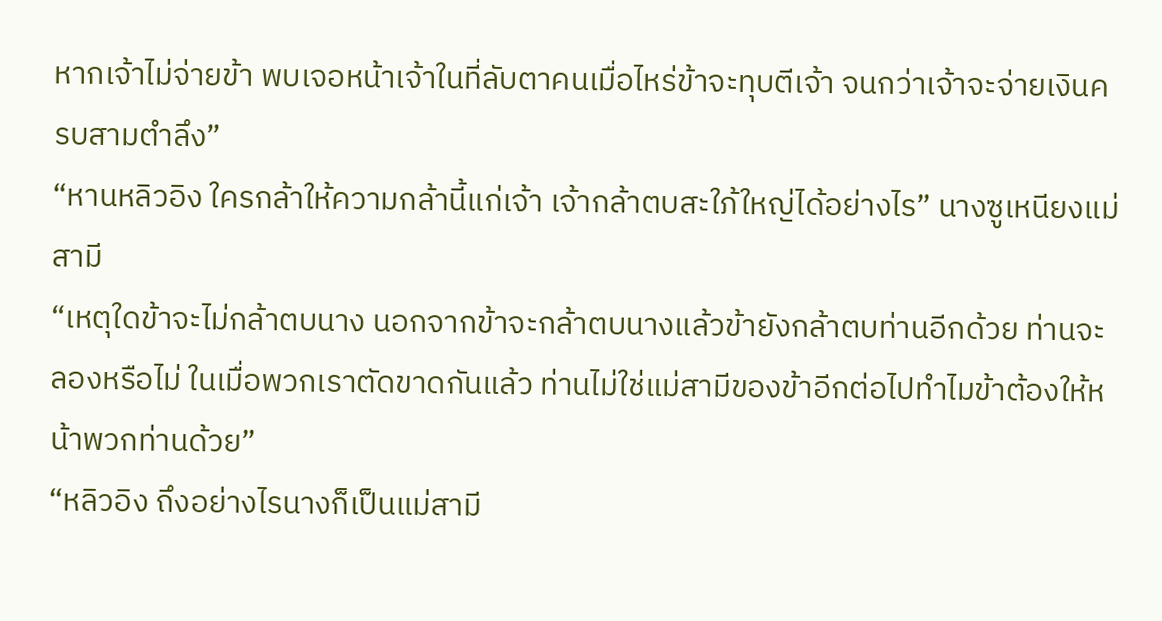หากเจ้าไม่จ่ายข้า พบเจอหน้าเจ้าในที่ลับตาคนเมื่อไหร่ข้าจะทุบตีเจ้า จนกว่าเจ้าจะจ่ายเงินครบสามตำลึง”
“หานหลิวอิง ใครกล้าให้ความกล้านี้แก่เจ้า เจ้ากล้าตบสะใภ้ใหญ่ได้อย่างไร” นางซูเหนียงแม่สามี
“เหตุใดข้าจะไม่กล้าตบนาง นอกจากข้าจะกล้าตบนางแล้วข้ายังกล้าตบท่านอีกด้วย ท่านจะลองหรือไม่ ในเมื่อพวกเราตัดขาดกันแล้ว ท่านไม่ใช่แม่สามีของข้าอีกต่อไปทำไมข้าต้องให้หน้าพวกท่านด้วย”
“หลิวอิง ถึงอย่างไรนางก็เป็นแม่สามี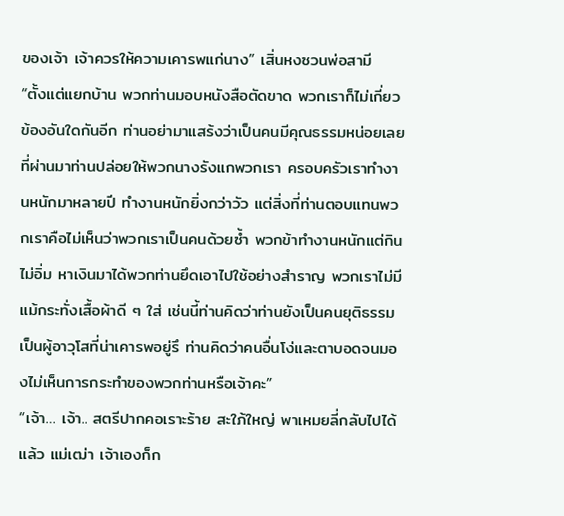ของเจ้า เจ้าควรให้ความเคารพแก่นาง” เสิ่นหงซวนพ่อสามี
“ตั้งแต่แยกบ้าน พวกท่านมอบหนังสือตัดขาด พวกเราก็ไม่เกี่ยวข้องอันใดกันอีก ท่านอย่ามาแสร้งว่าเป็นคนมีคุณธรรมหน่อยเลย ที่ผ่านมาท่านปล่อยให้พวกนางรังแกพวกเรา ครอบครัวเราทำงานหนักมาหลายปี ทำงานหนักยิ่งกว่าวัว แต่สิ่งที่ท่านตอบแทนพวกเราคือไม่เห็นว่าพวกเราเป็นคนด้วยซ้ำ พวกข้าทำงานหนักแต่กินไม่อิ่ม หาเงินมาได้พวกท่านยึดเอาไปใช้อย่างสำราญ พวกเราไม่มีแม้กระทั่งเสื้อผ้าดี ๆ ใส่ เช่นนี้ท่านคิดว่าท่านยังเป็นคนยุติธรรม เป็นผู้อาวุโสที่น่าเคารพอยู่รึ ท่านคิดว่าคนอื่นโง่และตาบอดจนมองไม่เห็นการกระทำของพวกท่านหรือเจ้าคะ”
“เจ้า… เจ้า.. สตรีปากคอเราะร้าย สะใภ้ใหญ่ พาเหมยลี่กลับไปได้แล้ว แม่เฒ่า เจ้าเองก็ก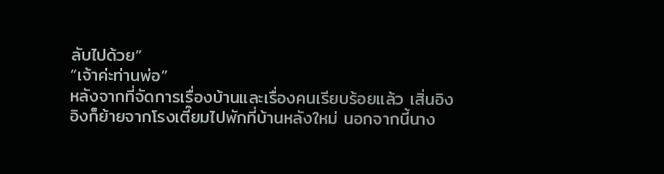ลับไปด้วย”
“เจ้าค่ะท่านพ่อ”
หลังจากที่จัดการเรื่องบ้านและเรื่องคนเรียบร้อยแล้ว เสิ่นอิงอิงก็ย้ายจากโรงเตี๊ยมไปพักที่บ้านหลังใหม่ นอกจากนี้นาง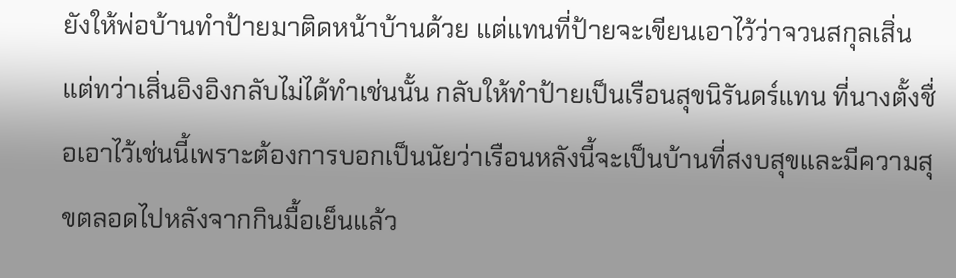ยังให้พ่อบ้านทำป้ายมาติดหน้าบ้านด้วย แต่แทนที่ป้ายจะเขียนเอาไว้ว่าจวนสกุลเสิ่น แต่ทว่าเสิ่นอิงอิงกลับไม่ได้ทำเช่นนั้น กลับให้ทำป้ายเป็นเรือนสุขนิรันดร์แทน ที่นางตั้งชื่อเอาไว้เช่นนี้เพราะต้องการบอกเป็นนัยว่าเรือนหลังนี้จะเป็นบ้านที่สงบสุขและมีความสุขตลอดไปหลังจากกินมื้อเย็นแล้ว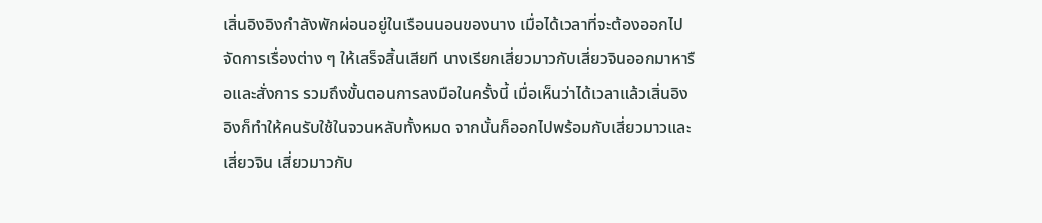เสิ่นอิงอิงกำลังพักผ่อนอยู่ในเรือนนอนของนาง เมื่อได้เวลาที่จะต้องออกไปจัดการเรื่องต่าง ๆ ให้เสร็จสิ้นเสียที นางเรียกเสี่ยวมาวกับเสี่ยวจินออกมาหารือและสั่งการ รวมถึงขั้นตอนการลงมือในครั้งนี้ เมื่อเห็นว่าได้เวลาแล้วเสิ่นอิงอิงก็ทำให้คนรับใช้ในจวนหลับทั้งหมด จากนั้นก็ออกไปพร้อมกับเสี่ยวมาวและเสี่ยวจิน เสี่ยวมาวกับ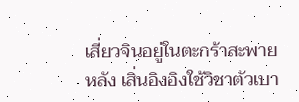เสี่ยวจินอยู่ในตะกร้าสะพายหลัง เสิ่นอิงอิงใช้วิชาตัวเบา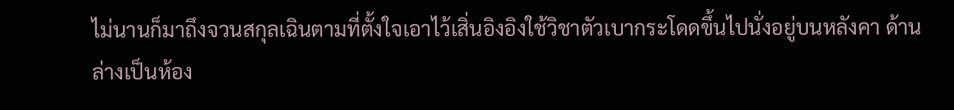ไม่นานก็มาถึงจวนสกุลเฉินตามที่ตั้งใจเอาไว้เสิ่นอิงอิงใช้วิชาตัวเบากระโดดขึ้นไปนั่งอยู่บนหลังคา ด้านล่างเป็นห้อง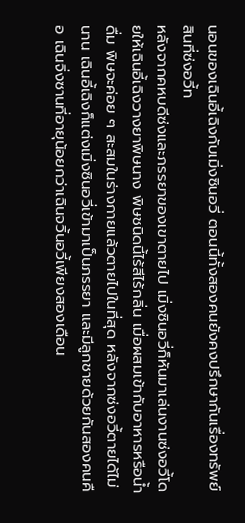นอนของเฉินอี้เฉิงกับเมิ่งซินอวี่ ตอนนี้ทั้งสองคนยังคงปรึกษากันเรื่องทรัพย์สินที่ซ่งอวี้ท
หลังจากคหบดีซ่งและภรรยาของเขาตายไป เมิ่งซินอวี่ก็หันมาเล่นงานซ่งอวี้โดยให้เฉินอี้เฉิงวางยาพิษนาง พิษชนิดนี้ไร้สีไร้กลิ่น เมื่อผสมเข้ากับอาหารหรือน้ำดื่ม พิษจะค่อย ๆ สะสมในร่างกายแล้วตายไปในที่สุด หลังจากซ่งอวี้ตายได้ไม่นาน เฉินอี้เฉิงก็แต่งเมิ่งซินอวี่เข้ามาเป็นภรรยา และมีลูกชายด้วยกันสองคนคือ เฉินจิ่งซานที่อายุน้อยกว่าเฉินจวิ้นอวี้เพียงสองเดือน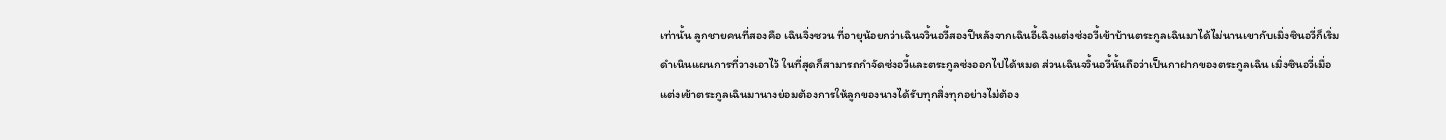เท่านั้น ลูกชายคนที่สองคือ เฉินจิ่งซวน ที่อายุน้อยกว่าเฉินจวิ้นอวี้สองปีหลังจากเฉินอี้เฉิงแต่งซ่งอวี้เข้าบ้านตระกูลเฉินมาได้ไม่นานเขากับเมิ่งซินอวี่ก็เริ่มดำเนินแผนการที่วางเอาไว้ ในที่สุดก็สามารถกำจัดซ่งอวี้และตระกูลซ่งออกไปได้หมด ส่วนเฉินจวิ้นอวี้นั้นถือว่าเป็นกาฝากของตระกูลเฉิน เมิ่งซินอวี่เมื่อแต่งเข้าตระกูลเฉินมานางย่อมต้องการให้ลูกของนางได้รับทุกสิ่งทุกอย่างไม่ต้อง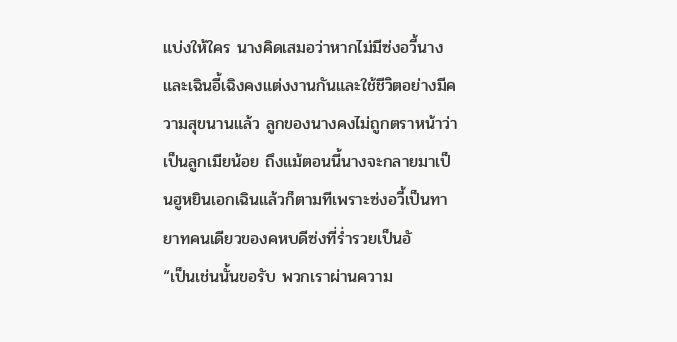แบ่งให้ใคร นางคิดเสมอว่าหากไม่มีซ่งอวี้นางและเฉินอี้เฉิงคงแต่งงานกันและใช้ชีวิตอย่างมีความสุขนานแล้ว ลูกของนางคงไม่ถูกตราหน้าว่าเป็นลูกเมียน้อย ถึงแม้ตอนนี้นางจะกลายมาเป็นฮูหยินเอกเฉินแล้วก็ตามทีเพราะซ่งอวี้เป็นทายาทคนเดียวของคหบดีซ่งที่ร่ำรวยเป็นอั
“เป็นเช่นนั้นขอรับ พวกเราผ่านความ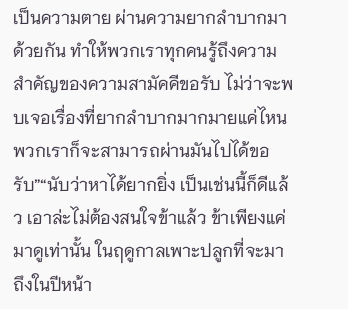เป็นความตาย ผ่านความยากลำบากมาด้วยกัน ทำให้พวกเราทุกคนรู้ถึงความสำคัญของความสามัคคีขอรับ ไม่ว่าจะพบเจอเรื่องที่ยากลำบากมากมายแค่ไหนพวกเราก็จะสามารถผ่านมันไปได้ขอรับ”“นับว่าหาได้ยากยิ่ง เป็นเช่นนี้ก็ดีแล้ว เอาล่ะไม่ต้องสนใจข้าแล้ว ข้าเพียงแค่มาดูเท่านั้น ในฤดูกาลเพาะปลูกที่จะมาถึงในปีหน้า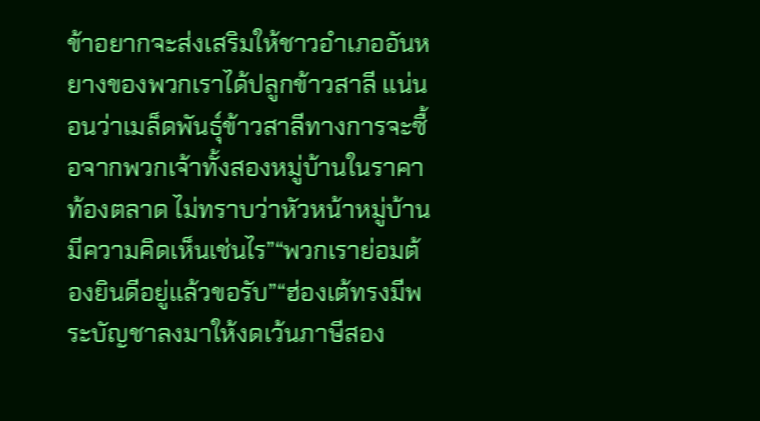ข้าอยากจะส่งเสริมให้ชาวอำเภออันหยางของพวกเราได้ปลูกข้าวสาลี แน่นอนว่าเมล็ดพันธุ์ข้าวสาลีทางการจะซื้อจากพวกเจ้าทั้งสองหมู่บ้านในราคาท้องตลาด ไม่ทราบว่าหัวหน้าหมู่บ้านมีความคิดเห็นเช่นไร”“พวกเราย่อมต้องยินดีอยู่แล้วขอรับ”“ฮ่องเต้ทรงมีพระบัญชาลงมาให้งดเว้นภาษีสอง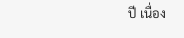ปี เนื่อง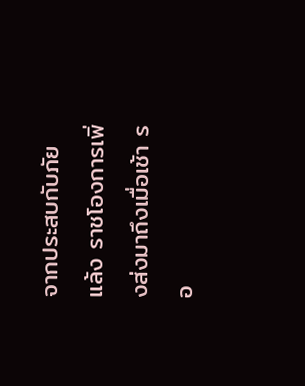จากประสบกับภัยแล้ง ราชโองการเพิ่งส่งมาถึงเมื่อเช้า รอ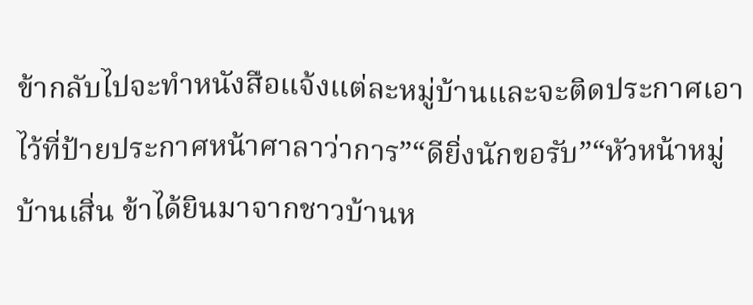ข้ากลับไปจะทำหนังสือแจ้งแต่ละหมู่บ้านและจะติดประกาศเอาไว้ที่ป้ายประกาศหน้าศาลาว่าการ”“ดียิ่งนักขอรับ”“หัวหน้าหมู่บ้านเสิ่น ข้าได้ยินมาจากชาวบ้านห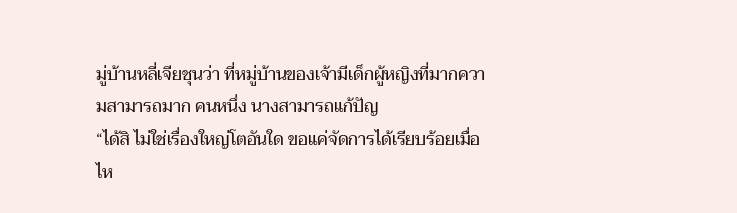มู่บ้านหลี่เจียชุนว่า ที่หมู่บ้านของเจ้ามีเด็กผู้หญิงที่มากความสามารถมาก คนหนึ่ง นางสามารถแก้ปัญ
“ได้สิ ไม่ใช่เรื่องใหญ่โตอันใด ขอแค่จัดการได้เรียบร้อยเมื่อไห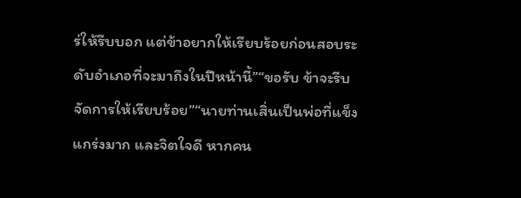ร่ให้รีบบอก แต่ข้าอยากให้เรียบร้อยก่อนสอบระดับอำเภอที่จะมาถึงในปีหน้านี้”“ขอรับ ข้าจะรีบจัดการให้เรียบร้อย”“นายท่านเสิ่นเป็นพ่อที่แข็งแกร่งมาก และจิตใจดี หากคน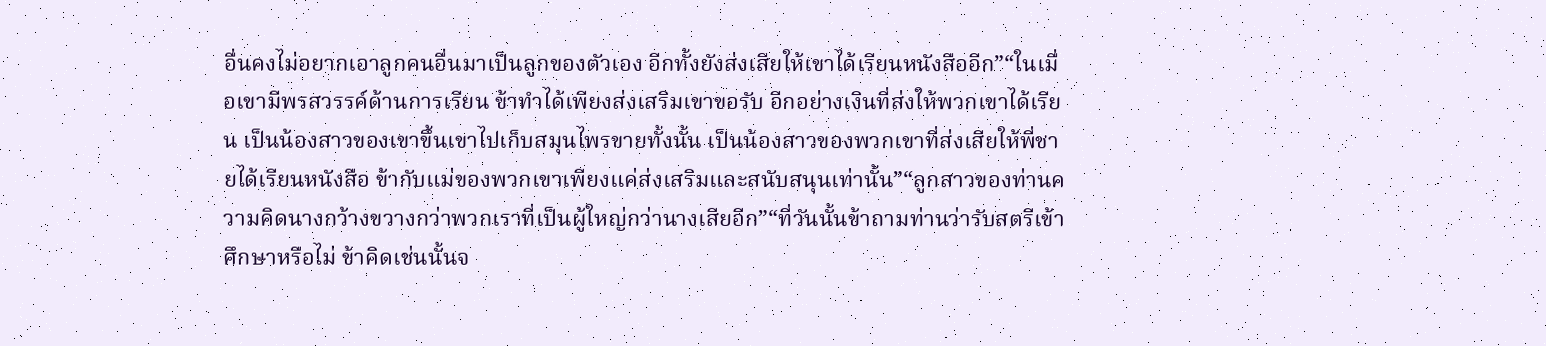อื่นคงไม่อยากเอาลูกคนอื่นมาเป็นลูกของตัวเอง อีกทั้งยังส่งเสียให้เขาได้เรียนหนังสืออีก”“ในเมื่อเขามีพรสวรรค์ด้านการเรียน ข้าทำได้เพียงส่งเสริมเขาขอรับ อีกอย่างเงินที่ส่งให้พวกเขาได้เรียน เป็นน้องสาวของเขาขึ้นเขาไปเก็บสมุนไพรขายทั้งนั้น เป็นน้องสาวของพวกเขาที่ส่งเสียให้พี่ชายได้เรียนหนังสือ ข้ากับแม่ของพวกเขาเพียงแค่ส่งเสริมและสนับสนุนเท่านั้น”“ลูกสาวของท่านความคิดนางกว้างขวางกว่าพวกเราที่เป็นผู้ใหญ่กว่านางเสียอีก”“ที่วันนั้นข้าถามท่านว่ารับสตรีเข้าศึกษาหรือไม่ ข้าคิดเช่นนั้นจ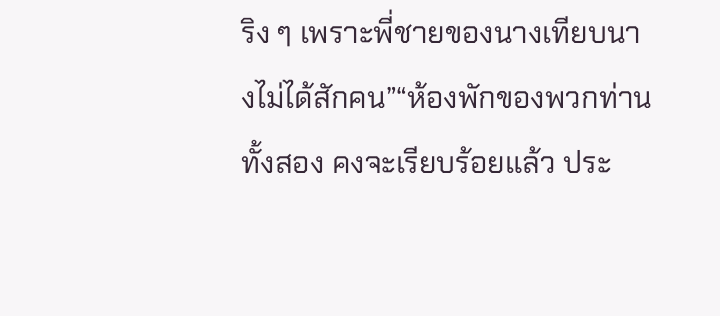ริง ๆ เพราะพี่ชายของนางเทียบนางไม่ได้สักคน”“ห้องพักของพวกท่านทั้งสอง คงจะเรียบร้อยแล้ว ประ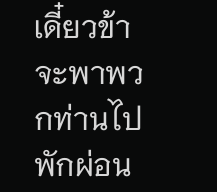เดี๋ยวข้าจะพาพวกท่านไปพักผ่อน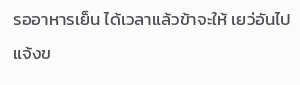รออาหารเย็น ได้เวลาแล้วข้าจะให้ เยว่อันไปแจ้งข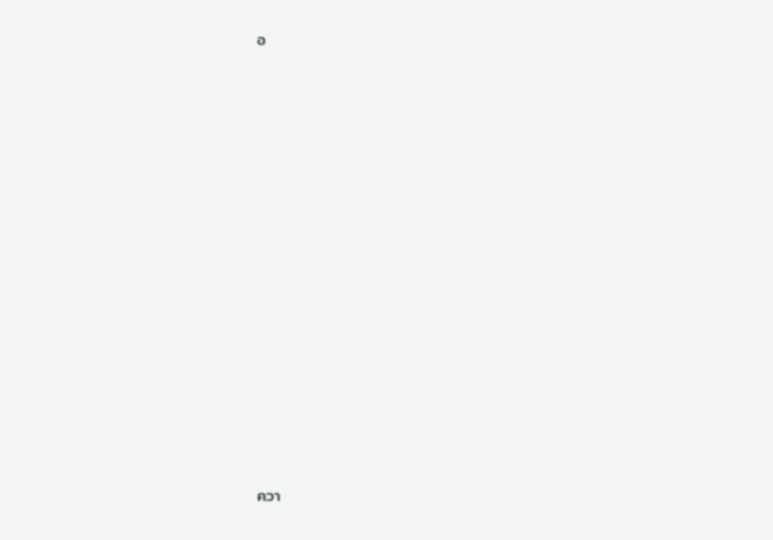อ


















ควา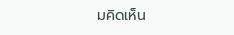มคิดเห็น